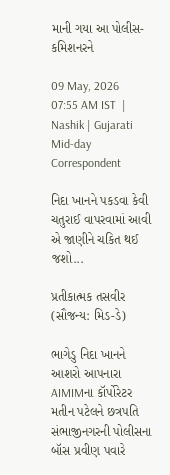માની ગયા આ પોલીસ-કમિશનરને

09 May, 2026 07:55 AM IST  |  Nashik | Gujarati Mid-day Correspondent

નિદા ખાનને પકડવા કેવી ચતુરાઈ વાપરવામાં આવી એ જાણીને ચકિત થઈ જશો...

પ્રતીકાત્મક તસવીર (સૌજન્ય: મિડ-ડે)

ભાગેડુ નિદા ખાનને આશરો આપનારા AIMIMના કૉર્પોરેટર મતીન પટેલને છત્રપતિ સંભાજીનગરની પોલીસના બૉસ પ્રવીણ પવારે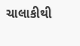ચાલાકીથી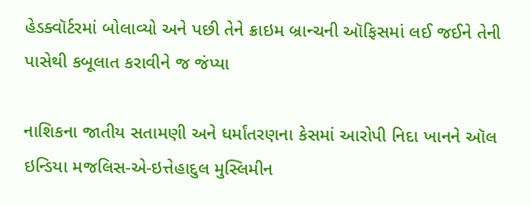હેડક્વૉર્ટરમાં બોલાવ્યો અને પછી તેને ક્રાઇમ બ્રાન્ચની ઑફિસમાં લઈ જઈને તેની પાસેથી કબૂલાત કરાવીને જ જંપ્યા

નાશિકના જાતીય સતામણી અને ધર્માંતરણના કેસમાં આરોપી નિદા ખાનને ઑલ ઇન્ડિયા મજલિસ-એ-ઇત્તેહાદુલ મુસ્લિમીન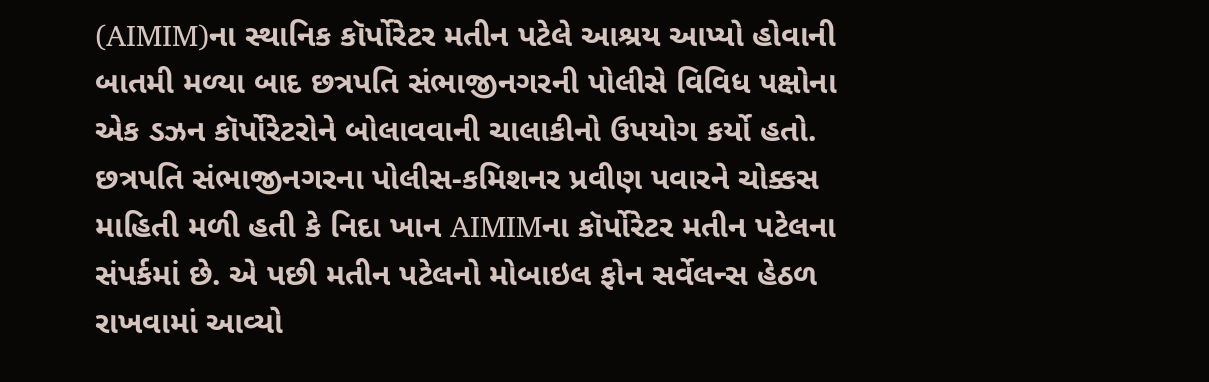(AIMIM)ના સ્થાનિક કૉર્પોરેટર મતીન પટેલે આશ્રય આપ્યો હોવાની બાતમી મળ્યા બાદ છત્રપતિ સંભાજીનગરની પોલીસે વિવિધ પક્ષોના એક ડઝન કૉર્પોરેટરોને બોલાવવાની ચાલાકીનો ઉપયોગ કર્યો હતો.
છત્રપતિ સંભાજીનગરના પોલીસ-કમિશનર પ્રવીણ પવારને ચોક્કસ માહિતી મળી હતી કે નિદા ખાન AIMIMના કૉર્પોરેટર મતીન પટેલના સંપર્કમાં છે. એ પછી મતીન પટેલનો મોબાઇલ ફોન સર્વેલન્સ હેઠળ રાખવામાં આવ્યો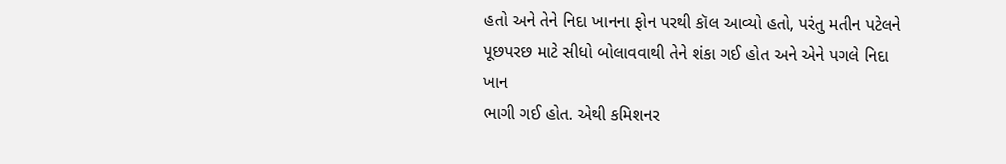હતો અને તેને નિદા ખાનના ફોન પરથી કૉલ આવ્યો હતો, પરંતુ મતીન પટેલને પૂછપરછ માટે સીધો બોલાવવાથી તેને શંકા ગઈ હોત અને એને પગલે નિદા ખાન
ભાગી ગઈ હોત. એથી કમિશનર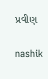પ્રવીણ

nashik